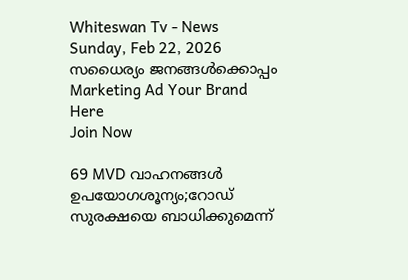Whiteswan Tv - News
Sunday, Feb 22, 2026
സധൈര്യം ജനങ്ങൾക്കൊപ്പം
Marketing Ad Your Brand
Here
Join Now

69 MVD വാഹനങ്ങള്‍ ഉപയോഗശൂന്യം;റോഡ് സുരക്ഷയെ ബാധിക്കുമെന്ന്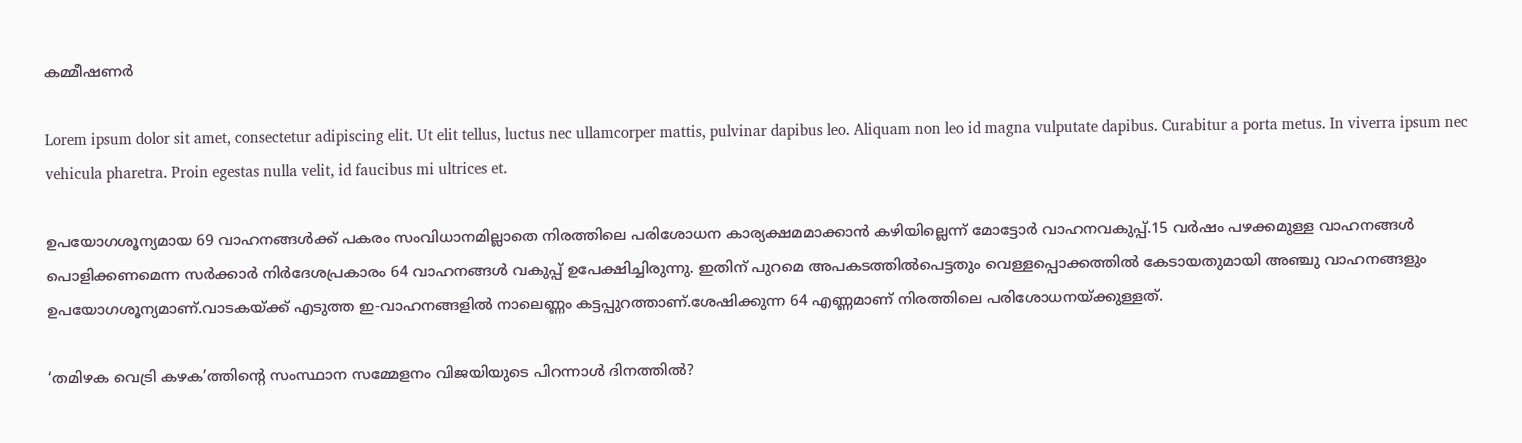കമ്മീഷണര്‍

Lorem ipsum dolor sit amet, consectetur adipiscing elit. Ut elit tellus, luctus nec ullamcorper mattis, pulvinar dapibus leo. Aliquam non leo id magna vulputate dapibus. Curabitur a porta metus. In viverra ipsum nec vehicula pharetra. Proin egestas nulla velit, id faucibus mi ultrices et.

ഉപയോഗശൂന്യമായ 69 വാഹനങ്ങള്‍ക്ക് പകരം സംവിധാനമില്ലാതെ നിരത്തിലെ പരിശോധന കാര്യക്ഷമമാക്കാന്‍ കഴിയില്ലെന്ന് മോട്ടോര്‍ വാഹനവകുപ്പ്.15 വര്‍ഷം പഴക്കമുള്ള വാഹനങ്ങള്‍ പൊളിക്കണമെന്ന സര്‍ക്കാര്‍ നിര്‍ദേശപ്രകാരം 64 വാഹനങ്ങള്‍ വകുപ്പ് ഉപേക്ഷിച്ചിരുന്നു. ഇതിന് പുറമെ അപകടത്തില്‍പെട്ടതും വെള്ളപ്പൊക്കത്തില്‍ കേടായതുമായി അഞ്ചു വാഹനങ്ങളും ഉപയോഗശൂന്യമാണ്.വാടകയ്ക്ക് എടുത്ത ഇ-വാഹനങ്ങളില്‍ നാലെണ്ണം കട്ടപ്പുറത്താണ്.ശേഷിക്കുന്ന 64 എണ്ണമാണ് നിരത്തിലെ പരിശോധനയ്ക്കുള്ളത്.

‘തമിഴക വെട്രി കഴക’ത്തിന്റെ സംസ്ഥാന സമ്മേളനം വിജയിയുടെ പിറന്നാള്‍ ദിനത്തില്‍?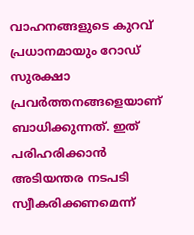വാഹനങ്ങളുടെ കുറവ് പ്രധാനമായും റോഡ് സുരക്ഷാ പ്രവര്‍ത്തനങ്ങളെയാണ് ബാധിക്കുന്നത്. ഇത് പരിഹരിക്കാന്‍ അടിയന്തര നടപടി സ്വീകരിക്കണമെന്ന്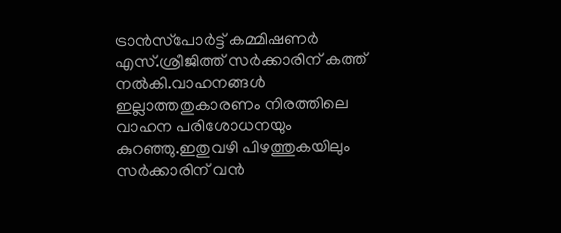ട്രാന്‍സ്‌പോര്‍ട്ട് കമ്മിഷണര്‍ എസ്.ശ്രീജിത്ത് സര്‍ക്കാരിന് കത്ത് നല്‍കി.വാഹനങ്ങള്‍ ഇല്ലാത്തതുകാരണം നിരത്തിലെ വാഹന പരിശോധനയും കുറഞ്ഞു.ഇതുവഴി പിഴത്തുകയിലും സര്‍ക്കാരിന് വന്‍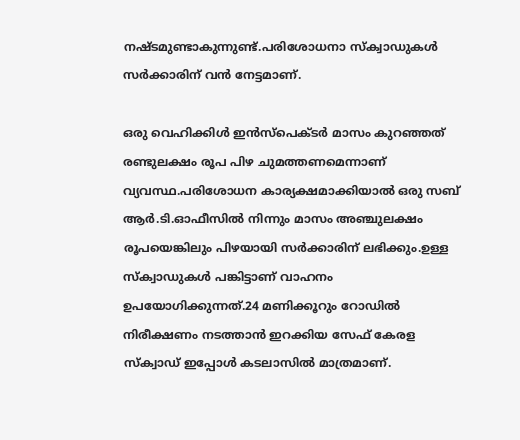നഷ്ടമുണ്ടാകുന്നുണ്ട്.പരിശോധനാ സ്‌ക്വാഡുകള്‍ സര്‍ക്കാരിന് വന്‍ നേട്ടമാണ്.

ഒരു വെഹിക്കിള്‍ ഇന്‍സ്‌പെക്ടര്‍ മാസം കുറഞ്ഞത് രണ്ടുലക്ഷം രൂപ പിഴ ചുമത്തണമെന്നാണ് വ്യവസ്ഥ.പരിശോധന കാര്യക്ഷമാക്കിയാല്‍ ഒരു സബ് ആര്‍.ടി.ഓഫീസില്‍ നിന്നും മാസം അഞ്ചുലക്ഷം രൂപയെങ്കിലും പിഴയായി സര്‍ക്കാരിന് ലഭിക്കും.ഉള്ള സ്‌ക്വാഡുകള്‍ പങ്കിട്ടാണ് വാഹനം ഉപയോഗിക്കുന്നത്.24 മണിക്കൂറും റോഡില്‍ നിരീക്ഷണം നടത്താന്‍ ഇറക്കിയ സേഫ് കേരള സ്‌ക്വാഡ് ഇപ്പോള്‍ കടലാസില്‍ മാത്രമാണ്.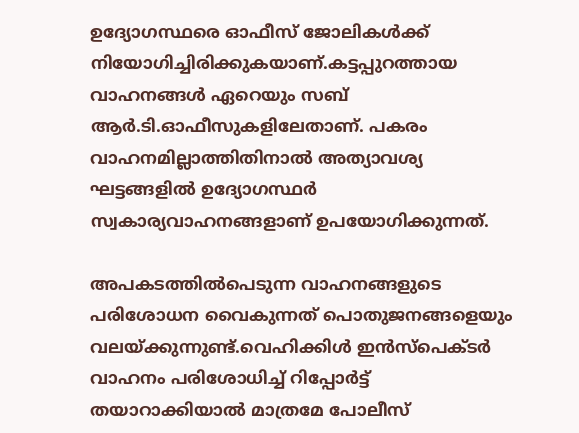ഉദ്യോഗസ്ഥരെ ഓഫീസ് ജോലികള്‍ക്ക് നിയോഗിച്ചിരിക്കുകയാണ്.കട്ടപ്പുറത്തായ വാഹനങ്ങള്‍ ഏറെയും സബ് ആര്‍.ടി.ഓഫീസുകളിലേതാണ്. പകരം വാഹനമില്ലാത്തിതിനാല്‍ അത്യാവശ്യ ഘട്ടങ്ങളില്‍ ഉദ്യോഗസ്ഥര്‍ സ്വകാര്യവാഹനങ്ങളാണ് ഉപയോഗിക്കുന്നത്.

അപകടത്തില്‍പെടുന്ന വാഹനങ്ങളുടെ പരിശോധന വൈകുന്നത് പൊതുജനങ്ങളെയും വലയ്ക്കുന്നുണ്ട്.വെഹിക്കിള്‍ ഇന്‍സ്‌പെക്ടര്‍ വാഹനം പരിശോധിച്ച് റിപ്പോര്‍ട്ട് തയാറാക്കിയാല്‍ മാത്രമേ പോലീസ്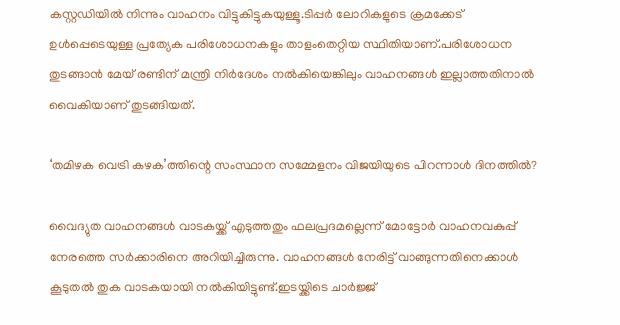കസ്റ്റഡിയില്‍ നിന്നും വാഹനം വിട്ടുകിട്ടുകയുള്ളൂ.ടിപ്പര്‍ ലോറികളുടെ ക്രമക്കേട് ഉള്‍പ്പെടെയുള്ള പ്രത്യേക പരിശോധനകളും താളംതെറ്റിയ സ്ഥിതിയാണ്.പരിശോധന തുടങ്ങാന്‍ മേയ് രണ്ടിന് മന്ത്രി നിര്‍ദേശം നല്‍കിയെങ്കിലും വാഹനങ്ങള്‍ ഇല്ലാത്തതിനാല്‍ വൈകിയാണ് തുടങ്ങിയത്.

‘തമിഴക വെട്രി കഴക’ത്തിന്റെ സംസ്ഥാന സമ്മേളനം വിജയിയുടെ പിറന്നാള്‍ ദിനത്തില്‍?

വൈദ്യുത വാഹനങ്ങള്‍ വാടകയ്ക്ക് എടുത്തതും ഫലപ്രദമല്ലെന്ന് മോട്ടോര്‍ വാഹനവകുപ്പ് നേരത്തെ സര്‍ക്കാരിനെ അറിയിച്ചിരുന്നു. വാഹനങ്ങള്‍ നേരിട്ട് വാങ്ങുന്നതിനെക്കാള്‍ കൂടുതല്‍ തുക വാടകയായി നല്‍കിയിട്ടുണ്ട്.ഇടയ്ക്കിടെ ചാര്‍ജ്ജ്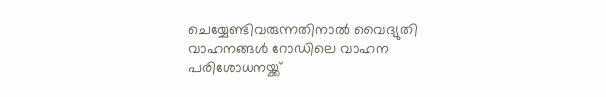ചെയ്യേണ്ടിവരുന്നതിനാല്‍ വൈദ്യുതി വാഹനങ്ങള്‍ റോഡിലെ വാഹന പരിശോധനയ്ക്ക്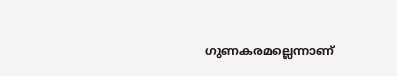ഗുണകരമല്ലെന്നാണ്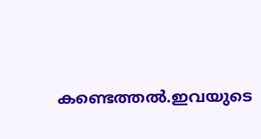കണ്ടെത്തല്‍.ഇവയുടെ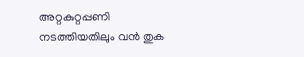അറ്റകുറ്റപ്പണി നടത്തിയതിലും വന്‍ തുക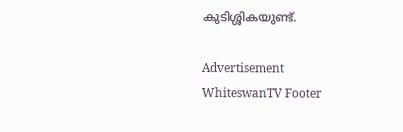കുടിശ്ശികയുണ്ട്.

Advertisement
WhiteswanTV Footer